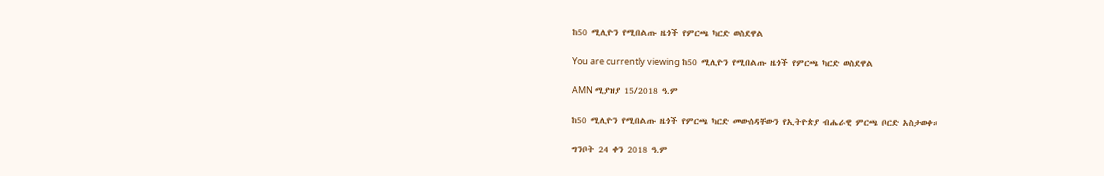ከ50 ሚሊዮን የሚበልጡ ዜጎች የምርጫ ካርድ ወስደዋል

You are currently viewing ከ50 ሚሊዮን የሚበልጡ ዜጎች የምርጫ ካርድ ወስደዋል

AMN ሚያዝያ 15/2018 ዓ.ም

ከ50 ሚሊዮን የሚበልጡ ዜጎች የምርጫ ካርድ መውሰዳቸውን የኢትዮጵያ ብሔራዊ ምርጫ ቦርድ አስታወቀ።

ግንቦት 24 ቀን 2018 ዓ.ም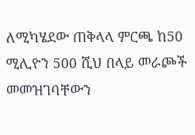ለሚካሄደው ጠቅላላ ምርጫ ከ50 ሚሊዮን 500 ሺህ በላይ መራጮች መመዝገባቸውን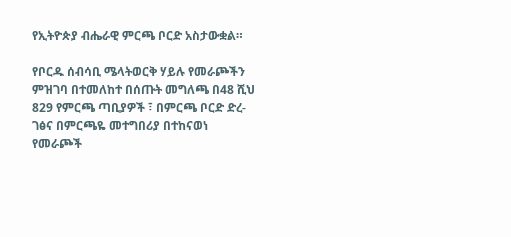የኢትዮጵያ ብሔራዊ ምርጫ ቦርድ አስታውቋል።

የቦርዱ ሰብሳቢ ሜላትወርቅ ሃይሉ የመራጮችን ምዝገባ በተመለከተ በሰጡት መግለጫ በ48 ሺህ 829 የምርጫ ጣቢያዎች ፣ በምርጫ ቦርድ ድረ-ገፅና በምርጫዬ መተግበሪያ በተከናወነ የመራጮች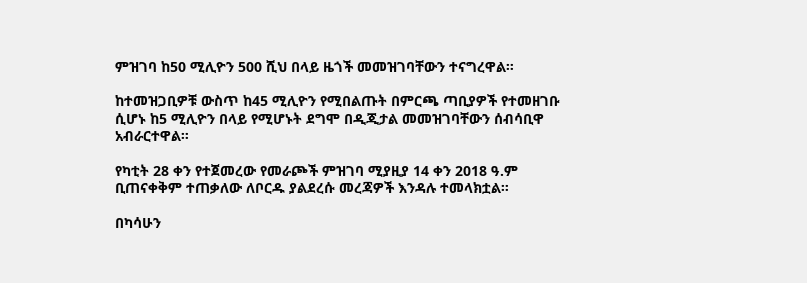ምዝገባ ከ50 ሚሊዮን 500 ሺህ በላይ ዜጎች መመዝገባቸውን ተናግረዋል።

ከተመዝጋቢዎቹ ውስጥ ከ45 ሚሊዮን የሚበልጡት በምርጫ ጣቢያዎች የተመዘገቡ ሲሆኑ ከ5 ሚሊዮን በላይ የሚሆኑት ደግሞ በዲጂታል መመዝገባቸውን ሰብሳቢዋ አብራርተዋል።

የካቲት 28 ቀን የተጀመረው የመራጮች ምዝገባ ሚያዚያ 14 ቀን 2018 ዓ.ም ቢጠናቀቅም ተጠቃለው ለቦርዱ ያልደረሱ መረጃዎች እንዳሉ ተመላክቷል።

በካሳሁን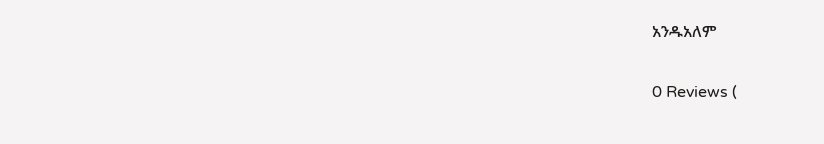አንዱአለም

0 Reviews (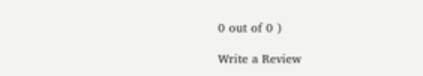0 out of 0 )

Write a Review